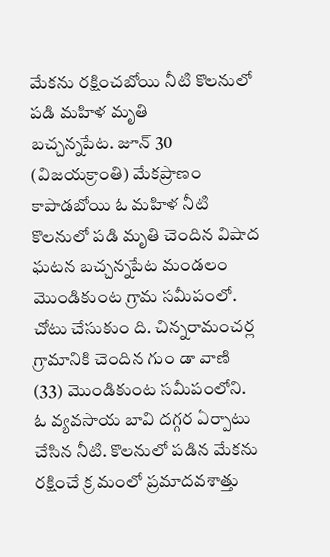మేకను రక్షించబోయి నీటి కొలనులో పడి మహిళ మృతి
బచ్చన్నపేట. జూన్ 30 (విజయక్రాంతి) మేకప్రాణం కాపాడబోయి ఓ మహిళ నీటి కొలనులో పడి మృతి చెందిన విషాద ఘటన బచ్చన్నపేట మండలం మొండికుంట గ్రామ సమీపంలో. చోటు చేసుకుం ది. చిన్నరామంచర్ల గ్రామానికి చెందిన గుం డా వాణి (33) మొండికుంట సమీపంలోని. ఓ వ్యవసాయ బావి దగ్గర ఏర్పాటు చేసిన నీటి. కొలనులో పడిన మేకను రక్షించే క్ర మంలో ప్రమాదవశాత్తు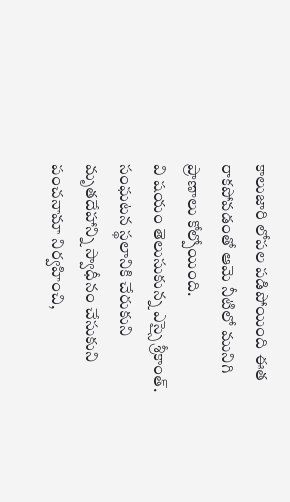కాలుజారి లోపల పడిపోయింది ఈత రాకపోవడంతో ఆమె నీటిలో మునిగి ప్రాణాలు కోల్పోయింది.
వి షయం తెలుసుకున్న ఎస్సై శ్రీకాంత్. సంఘటన స్థలానికి చేరుకుని మృతదేహాన్ని స్వాధీనం చేసుకుని పంచనామా నిర్వహించి,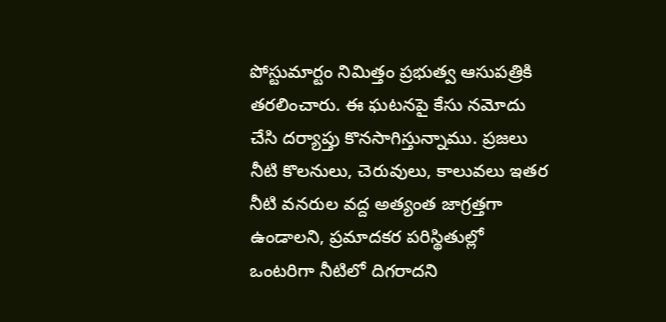పోస్టుమార్టం నిమిత్తం ప్రభుత్వ ఆసుపత్రికి తరలించారు. ఈ ఘటనపై కేసు నమోదు చేసి దర్యాప్తు కొనసాగిస్తున్నాము. ప్రజలు నీటి కొలనులు, చెరువులు, కాలువలు ఇతర నీటి వనరుల వద్ద అత్యంత జాగ్రత్తగా ఉండాలని, ప్రమాదకర పరిస్థితుల్లో ఒంటరిగా నీటిలో దిగరాదని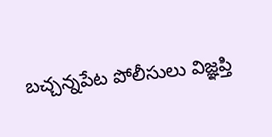బచ్చన్నపేట పోలీసులు విజ్ఞప్తి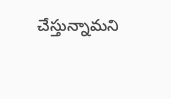చేస్తున్నామని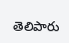తెలిపారు